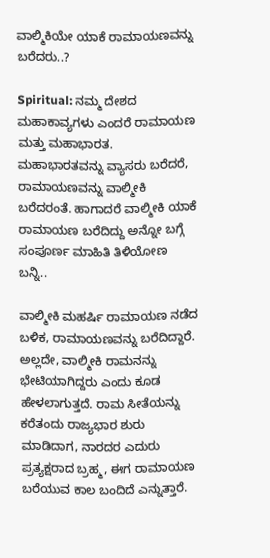ವಾಲ್ಮಿಕಿಯೇ ಯಾಕೆ ರಾಮಾಯಣವನ್ನು ಬರೆದರು..?

Spiritual: ನಮ್ಮ ದೇಶದ ಮಹಾಕಾವ್ಯಗಳು ಎಂದರೆ ರಾಮಾಯಣ ಮತ್ತು ಮಹಾಭಾರತ. ಮಹಾಭಾರತವನ್ನು ವ್ಯಾಸರು ಬರೆದರೆ, ರಾಮಾಯಣವನ್ನು ವಾಲ್ಮೀಕಿ ಬರೆದರಂತೆ. ಹಾಗಾದರೆ ವಾಲ್ಮೀಕಿ ಯಾಕೆ ರಾಮಾಯಣ ಬರೆದಿದ್ದು ಅನ್ನೋ ಬಗ್ಗೆ ಸಂಪೂರ್ಣ ಮಾಹಿತಿ ತಿಳಿಯೋಣ ಬನ್ನಿ..

ವಾಲ್ಮೀಕಿ ಮಹರ್ಷಿ ರಾಮಾಯಣ ನಡೆದ ಬಳಿಕ, ರಾಮಾಯಣವನ್ನು ಬರೆದಿದ್ದಾರೆ. ಅಲ್ಲದೇ, ವಾಲ್ಮೀಕಿ ರಾಮನನ್ನು ಭೇಟಿಯಾಗಿದ್ದರು ಎಂದು ಕೂಡ ಹೇಳಲಾಗುತ್ತದೆ. ರಾಮ ಸೀತೆಯನ್ನು ಕರೆತಂದು ರಾಜ್ಯಭಾರ ಶುರು ಮಾಡಿದಾಗ, ನಾರದರ ಎದುರು ಪ್ರತ್ಯಕ್ಷರಾದ ಬ್ರಹ್ಮ, ಈಗ ರಾಮಾಯಣ ಬರೆಯುವ ಕಾಲ ಬಂದಿದೆ ಎನ್ನುತ್ತಾರೆ.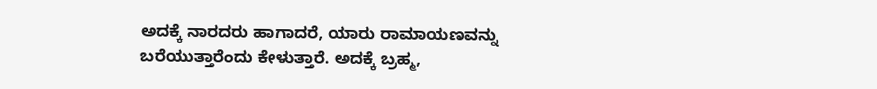ಅದಕ್ಕೆ ನಾರದರು ಹಾಗಾದರೆ, ಯಾರು ರಾಮಾಯಣವನ್ನು ಬರೆಯುತ್ತಾರೆಂದು ಕೇಳುತ್ತಾರೆ. ಅದಕ್ಕೆ ಬ್ರಹ್ಮ,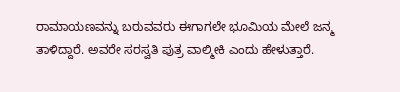ರಾಮಾಯಣವನ್ನು ಬರುವವರು ಈಗಾಗಲೇ ಭೂಮಿಯ ಮೇಲೆ ಜನ್ಮ ತಾಳಿದ್ದಾರೆ. ಅವರೇ ಸರಸ್ವತಿ ಪುತ್ರ ವಾಲ್ಮೀಕಿ ಎಂದು ಹೇಳುತ್ತಾರೆ.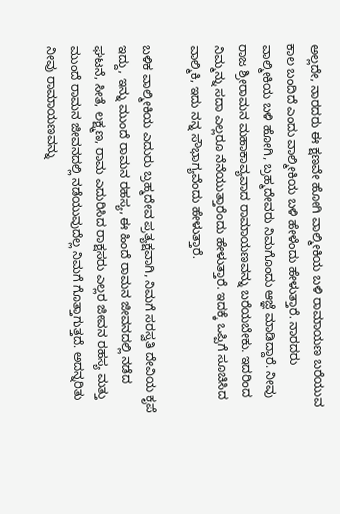ಅಲ್ಲದೇ, ನಾರದರು ಈ ಕ್ಷಣವೇ ಹೋಗಿ ವಾಲ್ಮೀಕಿಯ ಬಳಿ ರಾಮಾಯಣ ಬರೆಯುವ ಕಾಲ ಬಂದಿದೆ ಎಂದು ವಾಲ್ಮೀಕಿಯ ಬಳಿ ಹೇಳೆಂದು ಹೇಳುತ್ತಾರೆ. ನಾರದರು ವಾಲ್ಮೀಕಿಯ ಬಳಿ ಹೋಗಿ, ಬ್ರಹ್ಮದೇವರು ನಿಮಗೊಂದು ಆಜ್ಞೆ ಮಾಡಿದ್ದಾರೆ. ನೀವು ರಾಜ ಶ್ರೀರಾಮನ ಮಹಾಕಾವ್ಯವಾದ ರಾಮಾಯಣವನ್ನು ಬರೆಯಬೇಕು. ಇದರಿಂದ ನಿಮ್ಮನ್ನು ಸದಾ ಎಲ್ಲರೂ ನೆನೆಯುತ್ತಾರೆಂದು ಹೇಳುತ್ತಾರೆ. ಇದಕ್ಕೆ ಒಪ್ಪಿಗೆ ಸೂಚಿಸಿದ ವಾಲ್ಮಿಕಿ, ಇದು ನನ್ನ ಸೌಭಾಗ್ಯವೆಂದು ಹೇಳುತ್ತಾರೆ.

ಬಳಿಕ ವಾಲ್ಮೀಕಿಯ ಎದುರು ಬ್ರಹ್ಮದೇವ ಪ್ರತ್ಯಕ್ಷವಾಗಿ, ನಿಮಗೆ ಸರಸ್ವತಿ ದೇವಿಯ ಕೃಪೆ ಇದ್ದು, ಇನ್ನು ಮುಂದೆ ರಾಮನ ರಹಸ್ಯ, ಈ ಹಿಂದೆ ರಾಮನ ಜೀವನದಲ್ಲಿ ನಡೆದ ಘಟನೆ, ಸೀತೆ, ಲಕ್ಷ್ಮಣ, ರಾಮ ಎದುರಿಸಿದ ರಾಕ್ಷಸರು ಎಲ್ಲರ ಜೀವನ ರಹಸ್ಯ ಮತ್ತು ಮುಂದೆ ರಾಮನ ಜೀವನದಲ್ಲಿ ನಡೆಯುವುದೆಲ್ಲ ನಿಮಗೆ ಗೊತ್ತಾಗುತ್ತದೆ. ಅದನ್ನರಿತು ನೀವು ರಾಮಾಯಣವನ್ನು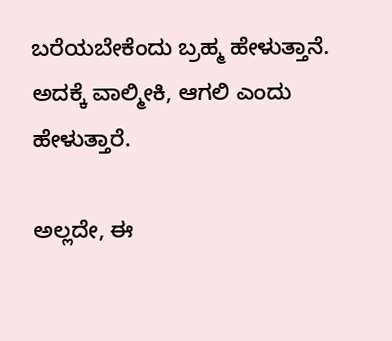ಬರೆಯಬೇಕೆಂದು ಬ್ರಹ್ಮ ಹೇಳುತ್ತಾನೆ. ಅದಕ್ಕೆ ವಾಲ್ಮೀಕಿ, ಆಗಲಿ ಎಂದು ಹೇಳುತ್ತಾರೆ.

ಅಲ್ಲದೇ, ಈ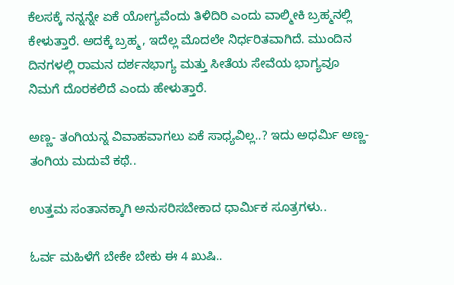ಕೆಲಸಕ್ಕೆ ನನ್ನನ್ನೇ ಏಕೆ ಯೋಗ್ಯವೆಂದು ತಿಳಿದಿರಿ ಎಂದು ವಾಲ್ಮೀಕಿ ಬ್ರಹ್ಮನಲ್ಲಿ ಕೇಳುತ್ತಾರೆ. ಅದಕ್ಕೆ ಬ್ರಹ್ಮ, ಇದೆಲ್ಲ ಮೊದಲೇ ನಿರ್ಧರಿತವಾಗಿದೆ. ಮುಂದಿನ ದಿನಗಳಲ್ಲಿ ರಾಮನ ದರ್ಶನಭಾಗ್ಯ ಮತ್ತು ಸೀತೆಯ ಸೇವೆಯ ಭಾಗ್ಯವೂ ನಿಮಗೆ ದೊರಕಲಿದೆ ಎಂದು ಹೇಳುತ್ತಾರೆ.

ಅಣ್ಣ- ತಂಗಿಯನ್ನ ವಿವಾಹವಾಗಲು ಏಕೆ ಸಾಧ್ಯವಿಲ್ಲ..? ಇದು ಅಧರ್ಮಿ ಅಣ್ಣ- ತಂಗಿಯ ಮದುವೆ ಕಥೆ..

ಉತ್ತಮ ಸಂತಾನಕ್ಕಾಗಿ ಅನುಸರಿಸಬೇಕಾದ ಧಾರ್ಮಿಕ ಸೂತ್ರಗಳು..

ಓರ್ವ ಮಹಿಳೆಗೆ ಬೇಕೇ ಬೇಕು ಈ 4 ಖುಷಿ..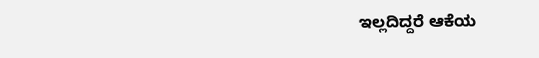ಇಲ್ಲದಿದ್ದರೆ ಆಕೆಯ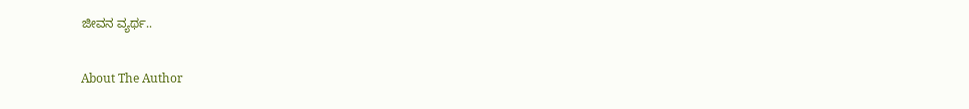ಜೀವನ ವ್ಯರ್ಥ..

About The Author